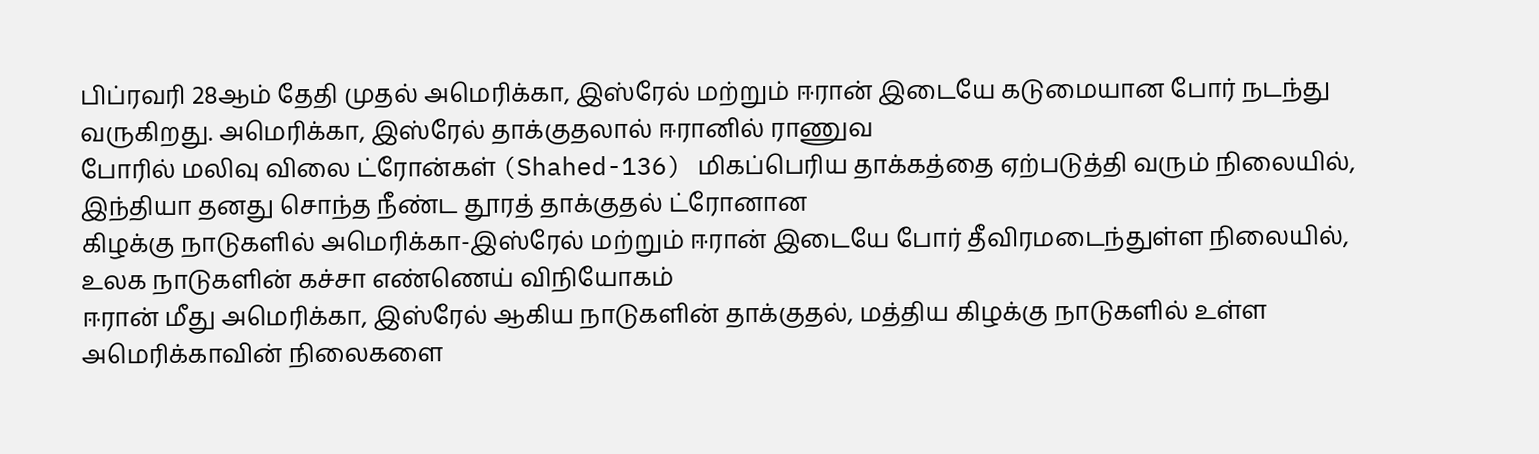பிப்ரவரி 28ஆம் தேதி முதல் அமெரிக்கா, இஸ்ரேல் மற்றும் ஈரான் இடையே கடுமையான போர் நடந்து வருகிறது. அமெரிக்கா, இஸ்ரேல் தாக்குதலால் ஈரானில் ராணுவ
போரில் மலிவு விலை ட்ரோன்கள் (Shahed-136) மிகப்பெரிய தாக்கத்தை ஏற்படுத்தி வரும் நிலையில், இந்தியா தனது சொந்த நீண்ட தூரத் தாக்குதல் ட்ரோனான
கிழக்கு நாடுகளில் அமெரிக்கா-இஸ்ரேல் மற்றும் ஈரான் இடையே போர் தீவிரமடைந்துள்ள நிலையில், உலக நாடுகளின் கச்சா எண்ணெய் விநியோகம்
ஈரான் மீது அமெரிக்கா, இஸ்ரேல் ஆகிய நாடுகளின் தாக்குதல், மத்திய கிழக்கு நாடுகளில் உள்ள அமெரிக்காவின் நிலைகளை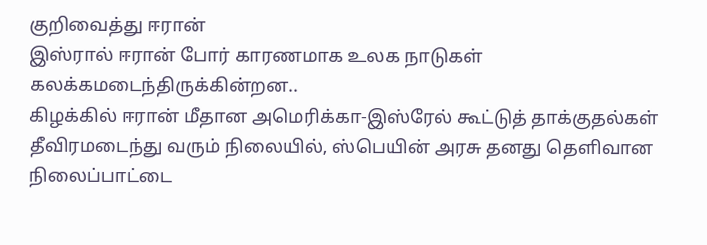குறிவைத்து ஈரான்
இஸ்ரால் ஈரான் போர் காரணமாக உலக நாடுகள் கலக்கமடைந்திருக்கின்றன..
கிழக்கில் ஈரான் மீதான அமெரிக்கா-இஸ்ரேல் கூட்டுத் தாக்குதல்கள் தீவிரமடைந்து வரும் நிலையில், ஸ்பெயின் அரசு தனது தெளிவான நிலைப்பாட்டை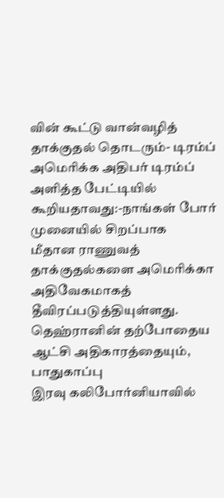வின் கூட்டு வான்வழித் தாக்குதல் தொடரும்- டிரம்ப் அமெரிக்க அதிபர் டிரம்ப் அளித்த பேட்டியில் கூறியதாவது:-நாங்கள் போர் முனையில் சிறப்பாக
மீதான ராணுவத் தாக்குதல்களை அமெரிக்கா அதிவேகமாகத் தீவிரப்படுத்தியுள்ளது. தெஹ்ரானின் தற்போதைய ஆட்சி அதிகாரத்தையும், பாதுகாப்பு
இரவு கலிபோர்னியாவில்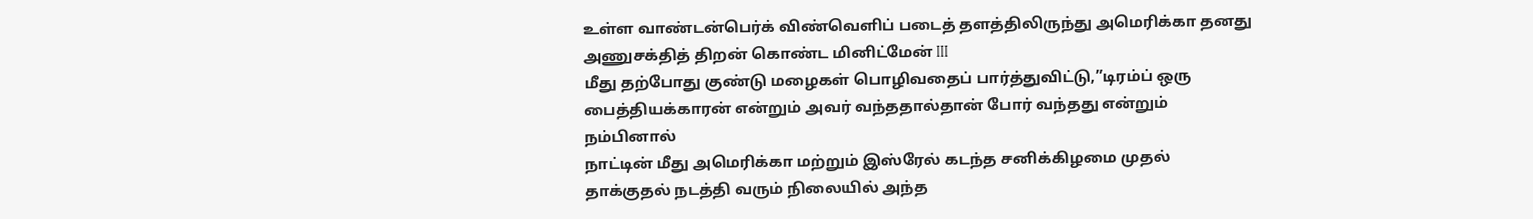உள்ள வாண்டன்பெர்க் விண்வெளிப் படைத் தளத்திலிருந்து அமெரிக்கா தனது அணுசக்தித் திறன் கொண்ட மினிட்மேன் III
மீது தற்போது குண்டு மழைகள் பொழிவதைப் பார்த்துவிட்டு,”டிரம்ப் ஒரு பைத்தியக்காரன் என்றும் அவர் வந்ததால்தான் போர் வந்தது என்றும் நம்பினால்
நாட்டின் மீது அமெரிக்கா மற்றும் இஸ்ரேல் கடந்த சனிக்கிழமை முதல் தாக்குதல் நடத்தி வரும் நிலையில் அந்த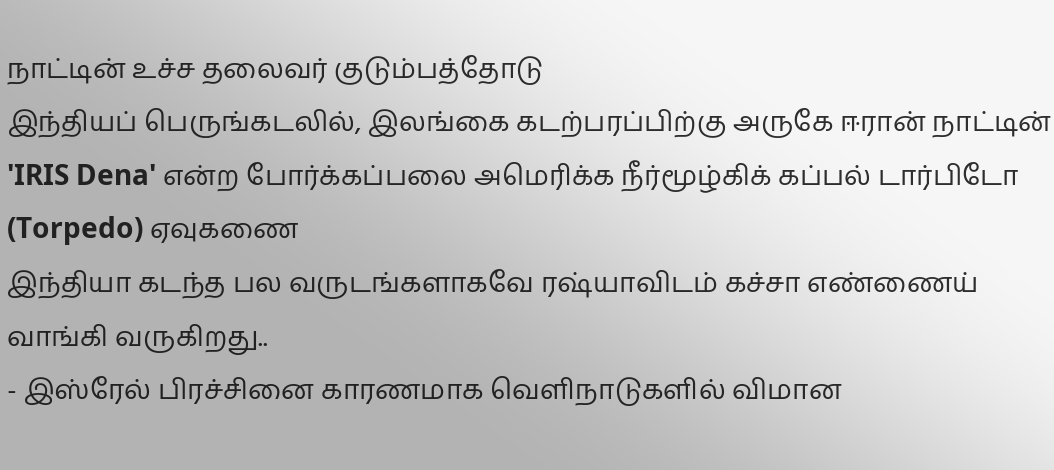நாட்டின் உச்ச தலைவர் குடும்பத்தோடு
இந்தியப் பெருங்கடலில், இலங்கை கடற்பரப்பிற்கு அருகே ஈரான் நாட்டின் 'IRIS Dena' என்ற போர்க்கப்பலை அமெரிக்க நீர்மூழ்கிக் கப்பல் டார்பிடோ (Torpedo) ஏவுகணை
இந்தியா கடந்த பல வருடங்களாகவே ரஷ்யாவிடம் கச்சா எண்ணைய் வாங்கி வருகிறது..
- இஸ்ரேல் பிரச்சினை காரணமாக வெளிநாடுகளில் விமான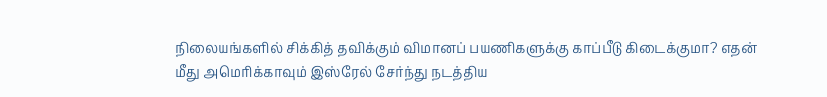நிலையங்களில் சிக்கித் தவிக்கும் விமானப் பயணிகளுக்கு காப்பீடு கிடைக்குமா? எதன்
மீது அமெரிக்காவும் இஸ்ரேல் சேர்ந்து நடத்திய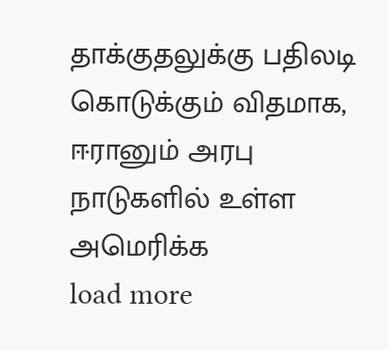தாக்குதலுக்கு பதிலடி கொடுக்கும் விதமாக, ஈரானும் அரபு நாடுகளில் உள்ள அமெரிக்க
load more